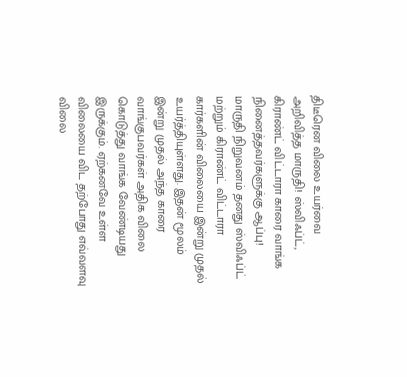திடீரென விலை உயர்வை அறிவித்த மாருதி! ஸ்விஃப்ட், கிராண்ட் விட்டாரா காரை வாங்க நினைத்தவர்களுக்கு ஆப்பு!
மாருதி நிறுவனம் தனது ஸ்விஃப்ட் மற்றும் கிராண்ட் விட்டாரா கார்களின் விலையை இன்று முதல் உயர்த்தியுள்ளது. இதன் மூலம் இன்று முதல் அந்த காரை வாங்குபவர்கள் அதிக விலை கொடுத்து வாங்க வேண்டியது இருக்கும். ஏற்கனவே உள்ள விலையை விட தற்போது எவ்வளவு விலை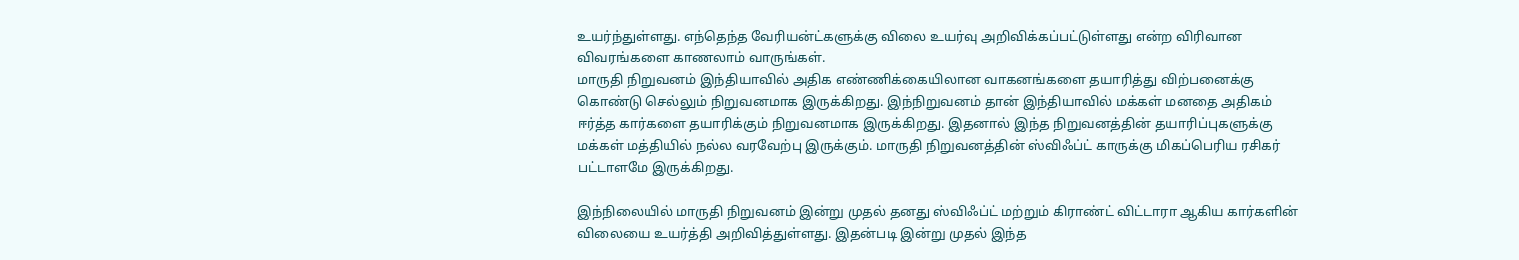உயர்ந்துள்ளது. எந்தெந்த வேரியன்ட்களுக்கு விலை உயர்வு அறிவிக்கப்பட்டுள்ளது என்ற விரிவான விவரங்களை காணலாம் வாருங்கள்.
மாருதி நிறுவனம் இந்தியாவில் அதிக எண்ணிக்கையிலான வாகனங்களை தயாரித்து விற்பனைக்கு கொண்டு செல்லும் நிறுவனமாக இருக்கிறது. இந்நிறுவனம் தான் இந்தியாவில் மக்கள் மனதை அதிகம் ஈர்த்த கார்களை தயாரிக்கும் நிறுவனமாக இருக்கிறது. இதனால் இந்த நிறுவனத்தின் தயாரிப்புகளுக்கு மக்கள் மத்தியில் நல்ல வரவேற்பு இருக்கும். மாருதி நிறுவனத்தின் ஸ்விஃப்ட் காருக்கு மிகப்பெரிய ரசிகர் பட்டாளமே இருக்கிறது.

இந்நிலையில் மாருதி நிறுவனம் இன்று முதல் தனது ஸ்விஃப்ட் மற்றும் கிராண்ட் விட்டாரா ஆகிய கார்களின் விலையை உயர்த்தி அறிவித்துள்ளது. இதன்படி இன்று முதல் இந்த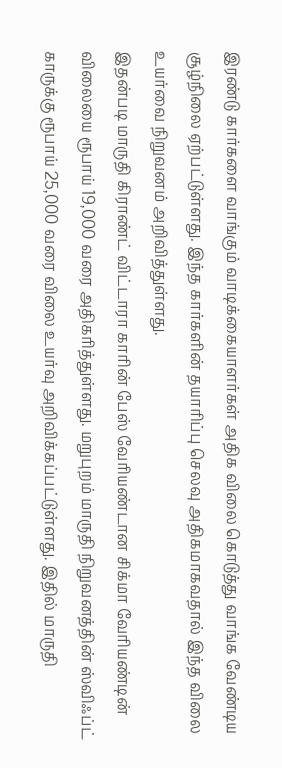இரண்டு கார்களை வாங்கும் வாடிக்கையாளர்கள் அதிக விலை கொடுத்து வாங்க வேண்டிய சூழ்நிலை ஏற்பட்டுள்ளது. இந்த கார்களின் தயாரிப்பு செலவு அதிகமாகவதால் இந்த விலை உயர்வை நிறுவனம் அறிவித்துள்ளது.
இதன்படி மாருதி கிராண்ட் விட்டாரா காரின் பேஸ் வேரியண்டான சிக்மா வேரியண்டின் விலையை ரூபாய் 19,000 வரை அதிகரித்துள்ளது. மறுபுறம் மாருதி நிறுவனத்தின் ஸ்விஃப்ட் காருக்கு ரூபாய் 25,000 வரை விலை உயர்வு அறிவிக்கப்பட்டுள்ளது. இதில் மாருதி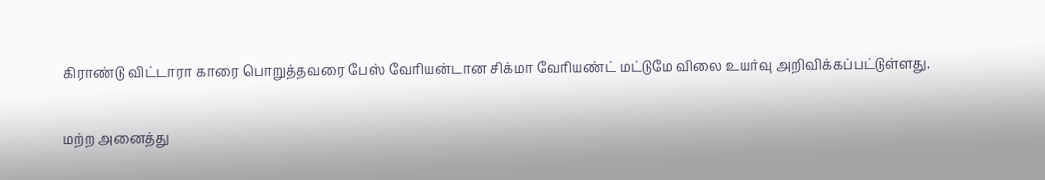கிராண்டு விட்டாரா காரை பொறுத்தவரை பேஸ் வேரியன்டான சிக்மா வேரியண்ட் மட்டுமே விலை உயர்வு அறிவிக்கப்பட்டுள்ளது.

மற்ற அனைத்து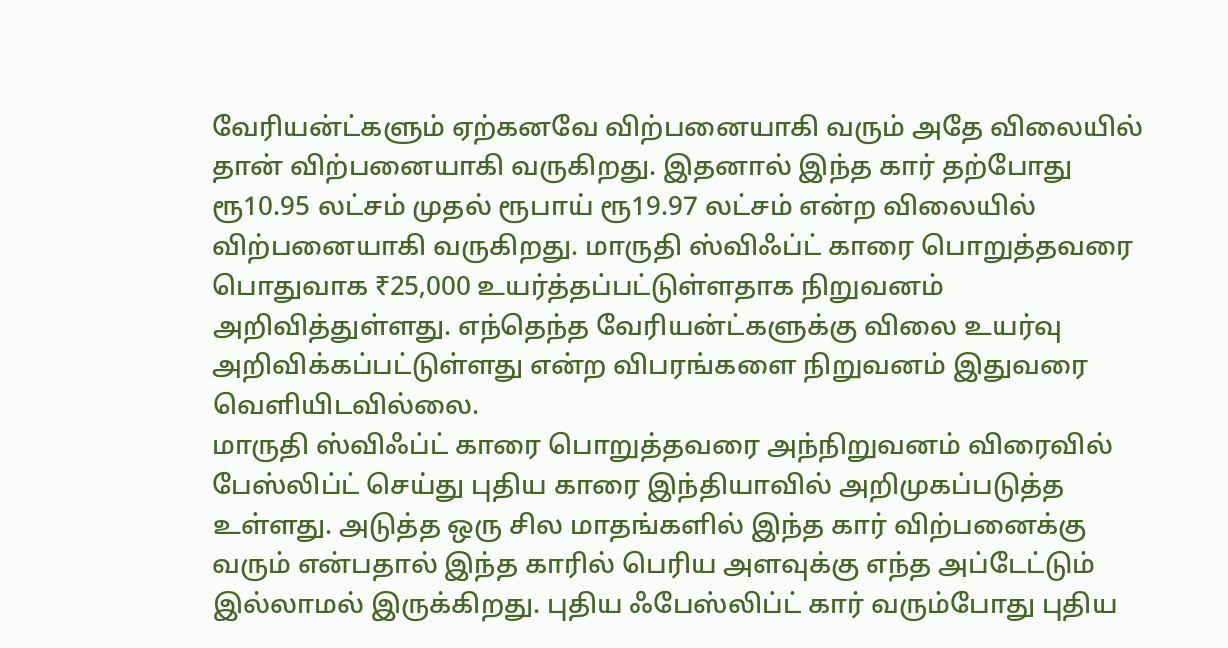வேரியன்ட்களும் ஏற்கனவே விற்பனையாகி வரும் அதே விலையில் தான் விற்பனையாகி வருகிறது. இதனால் இந்த கார் தற்போது ரூ10.95 லட்சம் முதல் ரூபாய் ரூ19.97 லட்சம் என்ற விலையில் விற்பனையாகி வருகிறது. மாருதி ஸ்விஃப்ட் காரை பொறுத்தவரை பொதுவாக ₹25,000 உயர்த்தப்பட்டுள்ளதாக நிறுவனம் அறிவித்துள்ளது. எந்தெந்த வேரியன்ட்களுக்கு விலை உயர்வு அறிவிக்கப்பட்டுள்ளது என்ற விபரங்களை நிறுவனம் இதுவரை வெளியிடவில்லை.
மாருதி ஸ்விஃப்ட் காரை பொறுத்தவரை அந்நிறுவனம் விரைவில் பேஸ்லிப்ட் செய்து புதிய காரை இந்தியாவில் அறிமுகப்படுத்த உள்ளது. அடுத்த ஒரு சில மாதங்களில் இந்த கார் விற்பனைக்கு வரும் என்பதால் இந்த காரில் பெரிய அளவுக்கு எந்த அப்டேட்டும் இல்லாமல் இருக்கிறது. புதிய ஃபேஸ்லிப்ட் கார் வரும்போது புதிய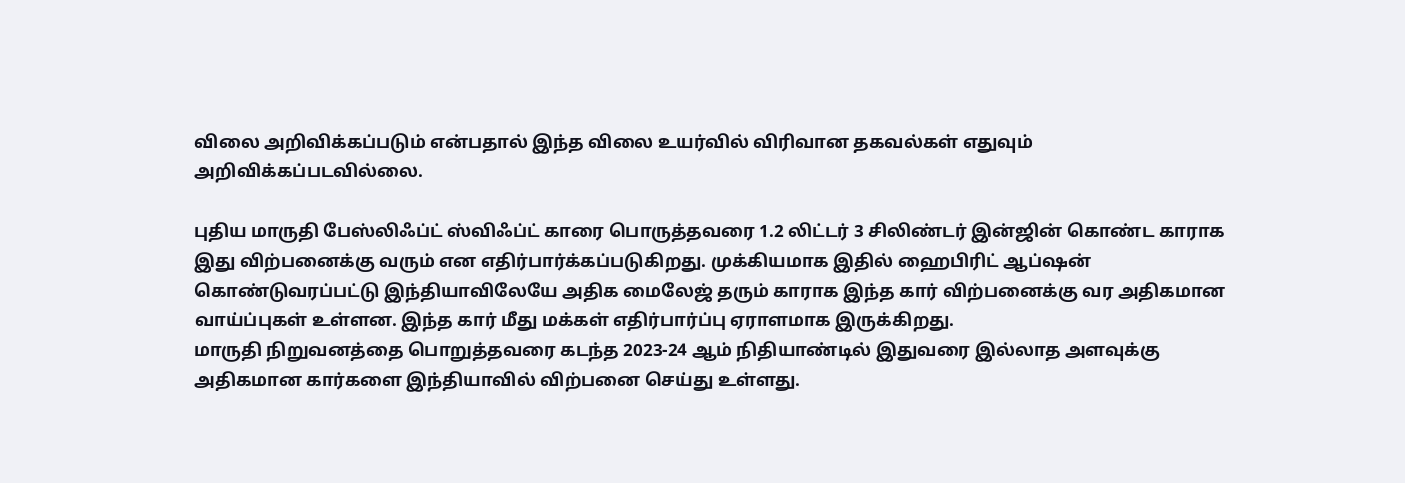விலை அறிவிக்கப்படும் என்பதால் இந்த விலை உயர்வில் விரிவான தகவல்கள் எதுவும் அறிவிக்கப்படவில்லை.

புதிய மாருதி பேஸ்லிஃப்ட் ஸ்விஃப்ட் காரை பொருத்தவரை 1.2 லிட்டர் 3 சிலிண்டர் இன்ஜின் கொண்ட காராக இது விற்பனைக்கு வரும் என எதிர்பார்க்கப்படுகிறது. முக்கியமாக இதில் ஹைபிரிட் ஆப்ஷன் கொண்டுவரப்பட்டு இந்தியாவிலேயே அதிக மைலேஜ் தரும் காராக இந்த கார் விற்பனைக்கு வர அதிகமான வாய்ப்புகள் உள்ளன. இந்த கார் மீது மக்கள் எதிர்பார்ப்பு ஏராளமாக இருக்கிறது.
மாருதி நிறுவனத்தை பொறுத்தவரை கடந்த 2023-24 ஆம் நிதியாண்டில் இதுவரை இல்லாத அளவுக்கு அதிகமான கார்களை இந்தியாவில் விற்பனை செய்து உள்ளது.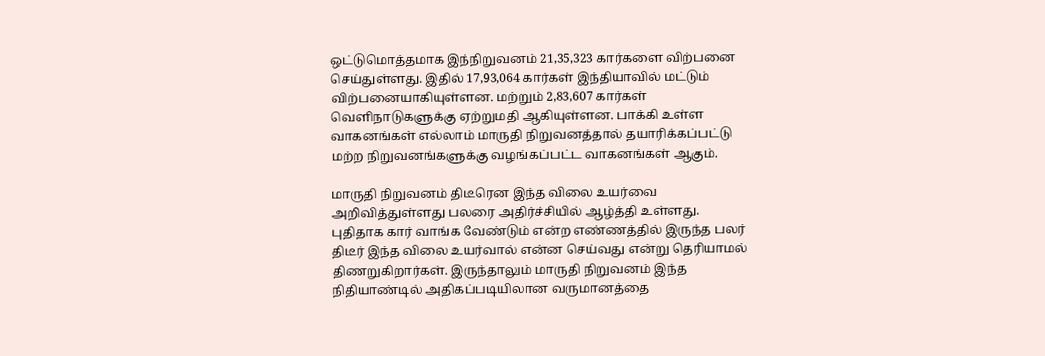ஒட்டுமொத்தமாக இந்நிறுவனம் 21,35,323 கார்களை விற்பனை செய்துள்ளது. இதில் 17,93,064 கார்கள் இந்தியாவில் மட்டும் விற்பனையாகியுள்ளன. மற்றும் 2,83,607 கார்கள் வெளிநாடுகளுக்கு ஏற்றுமதி ஆகியுள்ளன. பாக்கி உள்ள வாகனங்கள் எல்லாம் மாருதி நிறுவனத்தால் தயாரிக்கப்பட்டு மற்ற நிறுவனங்களுக்கு வழங்கப்பட்ட வாகனங்கள் ஆகும்.

மாருதி நிறுவனம் திடீரென இந்த விலை உயர்வை அறிவித்துள்ளது பலரை அதிர்ச்சியில் ஆழ்த்தி உள்ளது. புதிதாக கார் வாங்க வேண்டும் என்ற எண்ணத்தில் இருந்த பலர் திடீர் இந்த விலை உயர்வால் என்ன செய்வது என்று தெரியாமல் திணறுகிறார்கள். இருந்தாலும் மாருதி நிறுவனம் இந்த நிதியாண்டில் அதிகப்படியிலான வருமானத்தை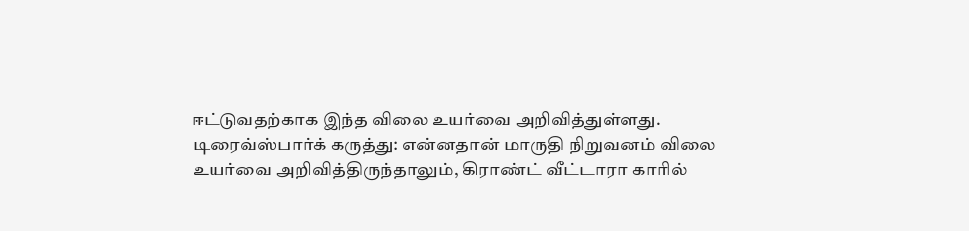ஈட்டுவதற்காக இந்த விலை உயர்வை அறிவித்துள்ளது.
டிரைவ்ஸ்பார்க் கருத்து: என்னதான் மாருதி நிறுவனம் விலை உயர்வை அறிவித்திருந்தாலும், கிராண்ட் வீட்டாரா காரில்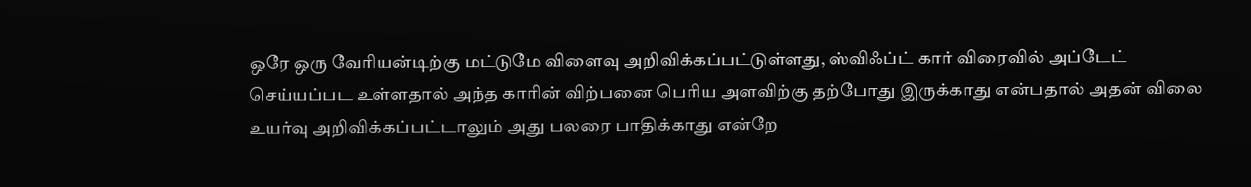ஒரே ஒரு வேரியன்டிற்கு மட்டுமே விளைவு அறிவிக்கப்பட்டுள்ளது, ஸ்விஃப்ட் கார் விரைவில் அப்டேட் செய்யப்பட உள்ளதால் அந்த காரின் விற்பனை பெரிய அளவிற்கு தற்போது இருக்காது என்பதால் அதன் விலை உயர்வு அறிவிக்கப்பட்டாலும் அது பலரை பாதிக்காது என்றே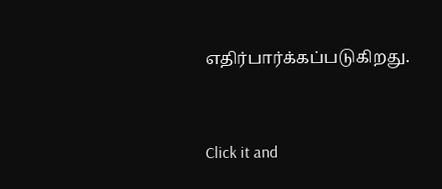எதிர்பார்க்கப்படுகிறது.


Click it and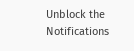Unblock the Notifications